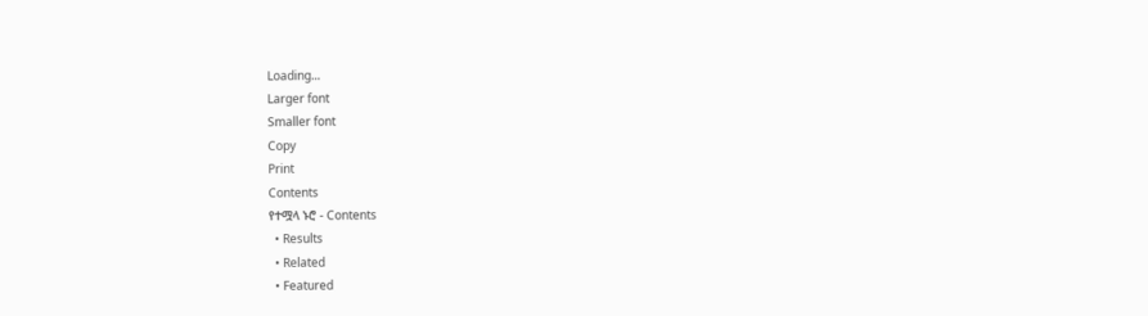Loading...
Larger font
Smaller font
Copy
Print
Contents
የተሟላ ኑሮ - Contents
  • Results
  • Related
  • Featured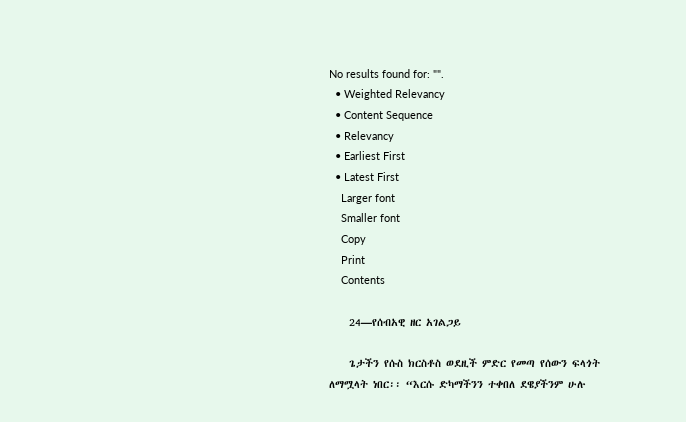No results found for: "".
  • Weighted Relevancy
  • Content Sequence
  • Relevancy
  • Earliest First
  • Latest First
    Larger font
    Smaller font
    Copy
    Print
    Contents

    24—የሰብአዊ ዘር አገልጋይ

    ጌታችን የሱስ ክርስቶስ ወደዚች ምድር የመጣ የሰውን ፍላጎት ለማሟላት ነበር፡፡ “እርሱ ድካማችንን ተቀበለ ደዌያችንም ሁሉ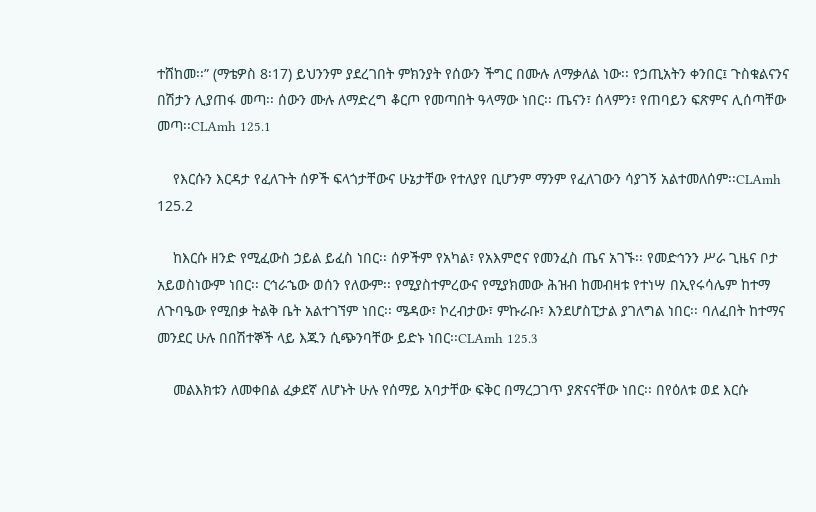ተሸከመ፡፡” (ማቴዎስ 8፡17) ይህንንም ያደረገበት ምክንያት የሰውን ችግር በሙሉ ለማቃለል ነው፡፡ የኃጢአትን ቀንበር፤ ጉስቁልናንና በሽታን ሊያጠፋ መጣ፡፡ ሰውን ሙሉ ለማድረግ ቆርጦ የመጣበት ዓላማው ነበር፡፡ ጤናን፣ ሰላምን፣ የጠባይን ፍጽምና ሊሰጣቸው መጣ፡፡CLAmh 125.1

    የእርሱን እርዳታ የፈለጉት ሰዎች ፍላጎታቸውና ሁኔታቸው የተለያየ ቢሆንም ማንም የፈለገውን ሳያገኝ አልተመለሰም፡፡CLAmh 125.2

    ከእርሱ ዘንድ የሚፈውስ ኃይል ይፈስ ነበር፡፡ ሰዎችም የአካል፣ የአእምሮና የመንፈስ ጤና አገኙ፡፡ የመድኅንን ሥራ ጊዜና ቦታ አይወስነውም ነበር፡፡ ርኅራኄው ወሰን የለውም፡፡ የሚያስተምረውና የሚያክመው ሕዝብ ከመብዛቱ የተነሣ በኢየሩሳሌም ከተማ ለጉባዔው የሚበቃ ትልቅ ቤት አልተገኘም ነበር፡፡ ሜዳው፣ ኮረብታው፣ ምኩራቡ፣ እንደሆስፒታል ያገለግል ነበር፡፡ ባለፈበት ከተማና መንደር ሁሉ በበሽተኞች ላይ እጁን ሲጭንባቸው ይድኑ ነበር፡፡CLAmh 125.3

    መልእክቱን ለመቀበል ፈቃደኛ ለሆኑት ሁሉ የሰማይ አባታቸው ፍቅር በማረጋገጥ ያጽናናቸው ነበር፡፡ በየዕለቱ ወደ እርሱ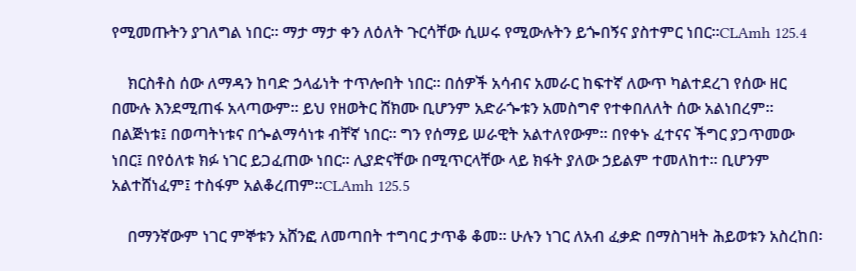የሚመጡትን ያገለግል ነበር፡፡ ማታ ማታ ቀን ለዕለት ጉርሳቸው ሲሠሩ የሚውሉትን ይጐበኝና ያስተምር ነበር፡፡CLAmh 125.4

    ክርስቶስ ሰው ለማዳን ከባድ ኃላፊነት ተጥሎበት ነበር፡፡ በሰዎች አሳብና አመራር ከፍተኛ ለውጥ ካልተደረገ የሰው ዘር በሙሉ እንደሚጠፋ አላጣውም፡፡ ይህ የዘወትር ሸክሙ ቢሆንም አድራጐቱን አመስግኖ የተቀበለለት ሰው አልነበረም፡፡ በልጅነቱ፤ በወጣትነቱና በጐልማሳነቱ ብቸኛ ነበር፡፡ ግን የሰማይ ሠራዊት አልተለየውም፡፡ በየቀኑ ፈተናና ችግር ያጋጥመው ነበር፤ በየዕለቱ ክፉ ነገር ይጋፈጠው ነበር፡፡ ሊያድናቸው በሚጥርላቸው ላይ ክፋት ያለው ኃይልም ተመለከተ፡፡ ቢሆንም አልተሸነፈም፤ ተስፋም አልቆረጠም፡፡CLAmh 125.5

    በማንኛውም ነገር ምኞቱን አሸንፎ ለመጣበት ተግባር ታጥቆ ቆመ፡፡ ሁሉን ነገር ለአብ ፈቃድ በማስገዛት ሕይወቱን አስረከበ፡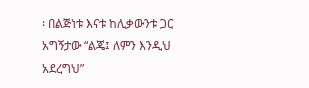፡ በልጅነቱ እናቱ ከሊቃውንቱ ጋር አግኝታው “ልጄ፤ ለምን እንዲህ አደረግህ”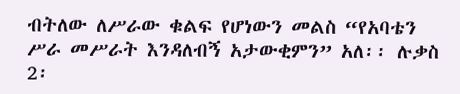ብትለው ለሥራው ቁልፍ የሆነውን መልስ “የአባቴን ሥራ መሥራት እንዳለብኝ አታውቂምን” አለ፡፡ ሉቃስ 2፡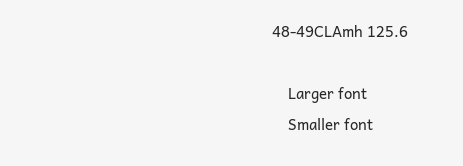48-49CLAmh 125.6

    Larger font
    Smaller font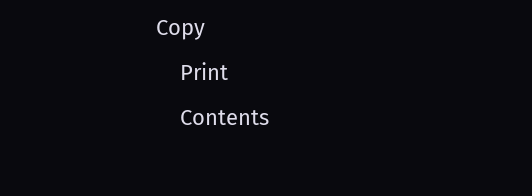Copy
    Print
    Contents